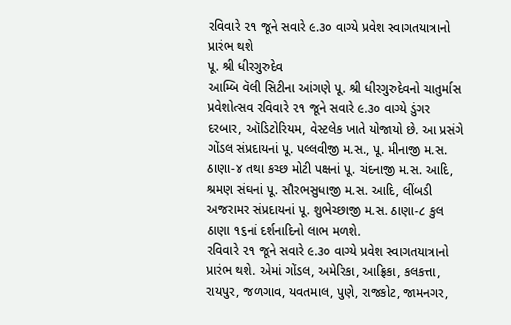રવિવારે ૨૧ જૂને સવારે ૯.૩૦ વાગ્યે પ્રવેશ સ્વાગતયાત્રાનો પ્રારંભ થશે
પૂ. શ્રી ધીરગુરુદેવ
આમ્બિ વૅલી સિટીના આંગણે પૂ. શ્રી ધીરગુરુદેવનો ચાતુર્માસ પ્રવેશોત્સવ રવિવારે ૨૧ જૂને સવારે ૯.૩૦ વાગ્યે ડુંગર દરબાર, ઑડિટોરિયમ, વેસ્ટલેક ખાતે યોજાયો છે. આ પ્રસંગે ગોંડલ સંપ્રદાયનાં પૂ. પલ્લવીજી મ.સ., પૂ. મીનાજી મ.સ. ઠાણા-૪ તથા કચ્છ મોટી પક્ષનાં પૂ. ચંદનાજી મ.સ. આદિ, શ્રમણ સંઘનાં પૂ. સૌરભસુધાજી મ.સ. આદિ, લીંબડી અજરામર સંપ્રદાયનાં પૂ. શુભેચ્છાજી મ.સ. ઠાણા-૮ કુલ ઠાણા ૧૬નાં દર્શનાદિનો લાભ મળશે.
રવિવારે ૨૧ જૂને સવારે ૯.૩૦ વાગ્યે પ્રવેશ સ્વાગતયાત્રાનો પ્રારંભ થશે. એમાં ગોંડલ, અમેરિકા, આફ્રિકા, કલકત્તા, રાયપુર, જળગાવ, યવતમાલ, પુણે, રાજકોટ, જામનગર,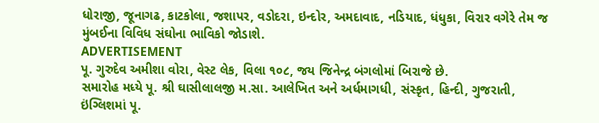ધોરાજી, જૂનાગઢ, કાટકોલા, જશાપર, વડોદરા, ઇન્દોર, અમદાવાદ, નડિયાદ, ધંધુકા, વિરાર વગેરે તેમ જ મુંબઈના વિવિધ સંઘોના ભાવિકો જોડાશે.
ADVERTISEMENT
પૂ. ગુરુદેવ અમીશા વોરા, વેસ્ટ લેક, વિલા ૧૦૮, જય જિનેન્દ્ર બંગલોમાં બિરાજે છે.
સમારોહ મધ્યે પૂ. શ્રી ઘાસીલાલજી મ.સા. આલેખિત અને અર્ધમાગધી, સંસ્કૃત, હિન્દી, ગુજરાતી, ઇંગ્લિશમાં પૂ.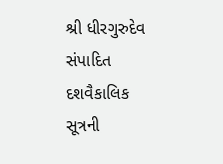શ્રી ધીરગુરુદેવ સંપાદિત દશવૈકાલિક સૂત્રની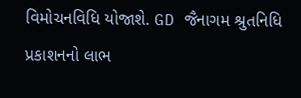વિમોચનવિધિ યોજાશે. GD જૈનાગમ શ્રુતનિધિ પ્રકાશનનો લાભ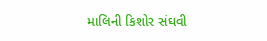માલિની કિશોર સંઘવી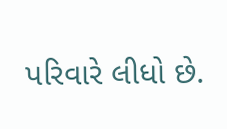પરિવારે લીધો છે.